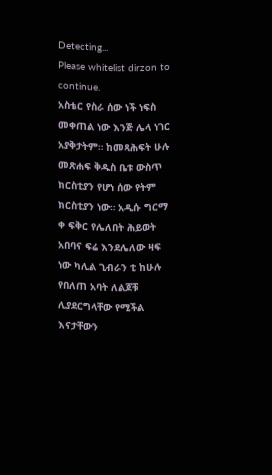Detecting...
Please whitelist dirzon to continue.
አስቴር የስራ ሰው ነች ነፍስ መቀጠል ነው እንጅ ሌላ ነገር አያቅታትም። ከመጻሕፍት ሁሉ መጽሐፍ ቅዱስ ቤቱ ውስጥ ክርስቲያን የሆነ ሰው የትም ክርስቲያን ነው። አዲሱ ግርማ ቀ ፍቅር የሌለበት ሕይወት አበባና ፍሬ እንደሌለው ዛፍ ነው ካሊል ጊብራን ቲ ከሁሉ የበለጠ አባት ለልጆቹ ሊያደርግላቸው የሚችል እናታቸውን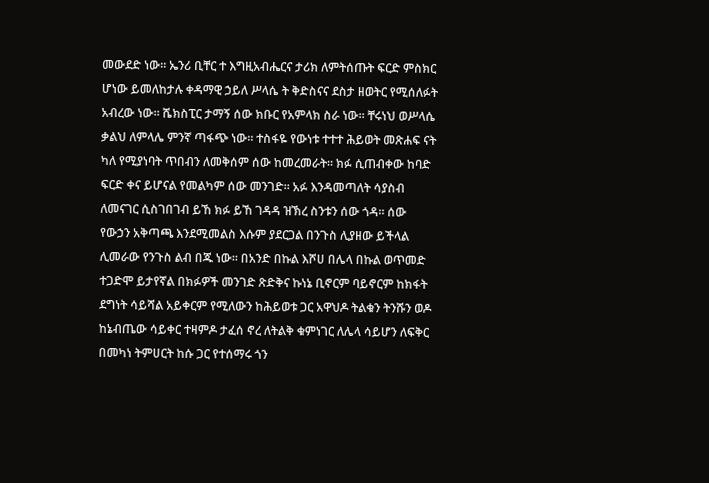መውደድ ነው። ኤንሪ ቢቸር ተ እግዚአብሔርና ታሪክ ለምትሰጡት ፍርድ ምስክር ሆነው ይመለከታሉ ቀዳማዊ ኃይለ ሥላሴ ት ቅድስናና ደስታ ዘወትር የሚሰለፉት አብረው ነው። ሼክስፒር ታማኝ ሰው ክቡር የአምላክ ስራ ነው። ቸሩነህ ወሥላሴ ቃልህ ለምላሌ ምንኛ ጣፋጭ ነው። ተስፋዬ የውነቱ ተተተ ሕይወት መጽሐፍ ናት ካለ የሚያነባት ጥበብን ለመቅሰም ሰው ከመረመራት። ክፉ ሲጠብቀው ከባድ ፍርድ ቀና ይሆናል የመልካም ሰው መንገድ። አፉ እንዳመጣለት ሳያስብ ለመናገር ሲስገበገብ ይኸ ክፉ ይኸ ገዳዳ ዝኽረ ስንቱን ሰው ጎዳ። ሰው የውኃን አቅጣጫ እንደሚመልስ እሱም ያደርጋል በንጉስ ሊያዘው ይችላል ሊመራው የንጉስ ልብ በጁ ነው። በአንድ በኩል እሾሀ በሌላ በኩል ወጥመድ ተጋድሞ ይታየኛል በክፉዎች መንገድ ጽድቅና ኩነኔ ቢኖርም ባይኖርም ከክፋት ደግነት ሳይሻል አይቀርም የሚለውን ከሕይወቱ ጋር አዋህዶ ትልቁን ትንሹን ወዶ ከኔብጤው ሳይቀር ተዛምዶ ታፈሰ ኖረ ለትልቅ ቁምነገር ለሌላ ሳይሆን ለፍቅር በመካነ ትምሀርት ከሱ ጋር የተሰማሩ ጎን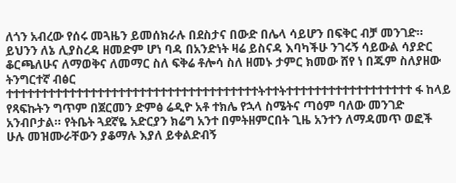ለጎን አብረው የሰሩ መጓዜን ይመሰክራሉ በደስታና በውድ በሌላ ሳይሆን በፍቅር ብቻ መንገድ። ይህንን ለኔ ሊያስረዳ ዘመድም ሆነ ባዳ በአንድነት ዛሬ ይስናዳ እባካችሁ ንገሩኝ ሳይውል ሳያድር ቆርጫለሁና ለማወቅና ለመማር ስለ ፍቅሬ ቶሎሳ ስለ ዘመኑ ታምር ክመው ሸየ ነ በጁም ስለያዘው ትንግርተኛ ብፅር ተተተተተተተተተተተተተተተተተተተተተተተተተተተተተተተተተተተተትተተትተተተተተተተተተተተተተተተተተተ ፋ ከላይ የጻፍኩትን ግጥም በጀርመን ድምፅ ሬዲዮ አቶ ተክሌ የኋላ ስሜትና ጣዕም ባለው መንገድ አንብቦታል። የትቤት ጓደኛዬ አድርያን ክሬግ አንተ በምትዘምርበት ጊዜ አንተን ለማዳመጥ ወፎች ሁሉ መዝሙራቸውን ያቆማሉ እያለ ይቀልድብኝ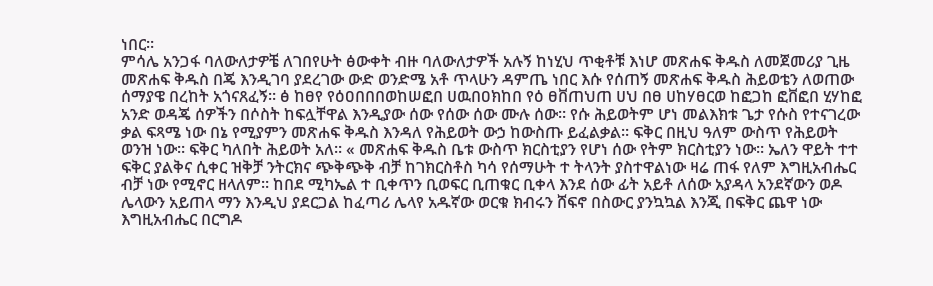ነበር።
ምሳሌ አንጋፋ ባለውለታዎቼ ለገበየሁት ፅውቀት ብዙ ባለውለታዎች አሉኝ ከነሂህ ጥቂቶቹ እነሆ መጽሐፍ ቅዱስ ለመጀመሪያ ጊዜ መጽሐፍ ቅዱስ በጄ እንዲገባ ያደረገው ውድ ወንድሜ አቶ ጥላሁን ዳምጤ ነበር እሱ የሰጠኝ መጽሐፍ ቅዱስ ሕይወቴን ለወጠው ሰማያዌ በረከት አጎናጸፈኝ። ፅ ከፀየ የዕዐበበበወከሠፎበ ሀዉበዐክከበ የዕ ፀቨጠህጠ ሀህ በፀ ሀከሃፀርወ ከፎጋከ ፎቨፎበ ሂሃከፎ አንድ ወዳጄ ሰዎችን በሶስት ከፍሏቸዋል እንዲያው ሰው የሰው ሰው ሙሉ ሰው። የሱ ሕይወትም ሆነ መልእክቱ ጌታ የሱስ የተናገረው ቃል ፍጻሜ ነው በኔ የሚያምን መጽሐፍ ቅዱስ እንዳለ የሕይወት ውኃ ከውስጡ ይፈልቃል። ፍቅር በዚህ ዓለም ውስጥ የሕይወት ወንዝ ነው። ፍቅር ካለበት ሕይወት አለ። « መጽሐፍ ቅዱስ ቤቱ ውስጥ ክርስቲያን የሆነ ሰው የትም ክርስቲያን ነው። ኤለን ዋይት ተተ ፍቅር ያልቅና ሲቀር ዝቅቻ ንትርክና ጭቅጭቅ ብቻ ከገክርስቶስ ካሳ የሰማሁት ተ ትላንት ያስተዋልነው ዛሬ ጠፋ የለም እግዚአብሔር ብቻ ነው የሚኖር ዘላለም። ከበደ ሚካኤል ተ ቢቀጥን ቢወፍር ቢጠቁር ቢቀላ እንደ ሰው ፊት አይቶ ለሰው አያዳላ አንደኛውን ወዶ ሌላውን አይጠላ ማን እንዲህ ያደርጋል ከፈጣሪ ሌላየ አዱኛው ወርቁ ክብሩን ሸፍኖ በስውር ያንኳኳል እንጂ በፍቅር ጨዋ ነው እግዚአብሔር በርግዶ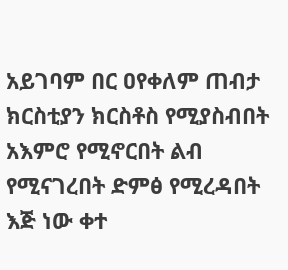አይገባም በር ዐየቀለም ጠብታ ክርስቲያን ክርስቶስ የሚያስብበት አእምሮ የሚኖርበት ልብ የሚናገረበት ድምፅ የሚረዳበት እጅ ነው ቀተ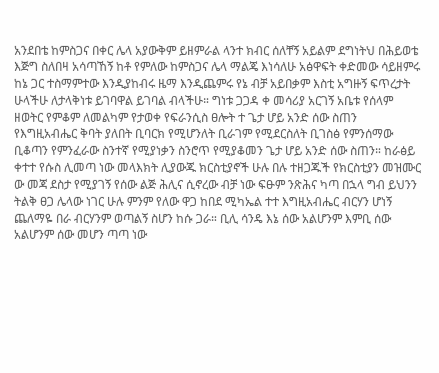አንደበቴ ከምስጋና በቀር ሌላ አያውቅም ይዘምራል ላንተ ክብር ሰለቸኝ አይልም ደግነትህ በሕይወቴ እጅግ ስለበዛ አሳጣኸኝ ከቶ የምለው ከምስጋና ሌላ ማልጄ እነሳለሁ አፅዋፍት ቀድመው ሳይዘምሩ ከኔ ጋር ተስማምተው እንዲያከብሩ ዜማ እንዲጨምሩ የኔ ብቻ አይበቃም እስቲ አግዙኝ ፍጥረታት ሁላችሁ ለታላቅነቱ ይገባዋል ይገባል ብላችሁ። ግነቱ ጋጋዳ ቀ መሳሪያ አርገኝ አቤቱ የሰላም ዘወትር የምቆም ለመልካም የታወቀ የፍራንሲስ ፀሎት ተ ጌታ ሆይ አንድ ሰው ስጠን የእግዚአብሔር ቅባት ያለበት ቢባርክ የሚሆንለት ቢራገም የሚደርስለት ቢገስፅ የምንሰማው ቢቆጣን የምንፈራው ስንተኛ የሚያነቃን ስንሮጥ የሚያቆመን ጌታ ሆይ አንድ ሰው ስጠን። ከራፅይ ቀተተ የሱስ ሊመጣ ነው መላእክት ሊያውጁ ክርስቲያኖች ሁሉ በሉ ተዘጋጁች የክርስቲያን መዝሙር ው መጃ ደስታ የሚያገኝ የሰው ልጅ ሕሊና ሲኖረው ብቻ ነው ፍፁም ንጽሕና ካጣ በኋላ ግብ ይህንን ትልቅ ፀጋ ሌላው ነገር ሁሉ ምንም የለው ዋጋ ከበደ ሚካኤል ተተ እግዚአብሔር ብርሃን ሆነኝ ጨለማዬ በራ ብርሃንም ወጣልኝ ስሆን ከሱ ጋራ። ቢሊ ሳንዴ እኔ ሰው አልሆንም እምቢ ሰው አልሆንም ሰው መሆን ጣጣ ነው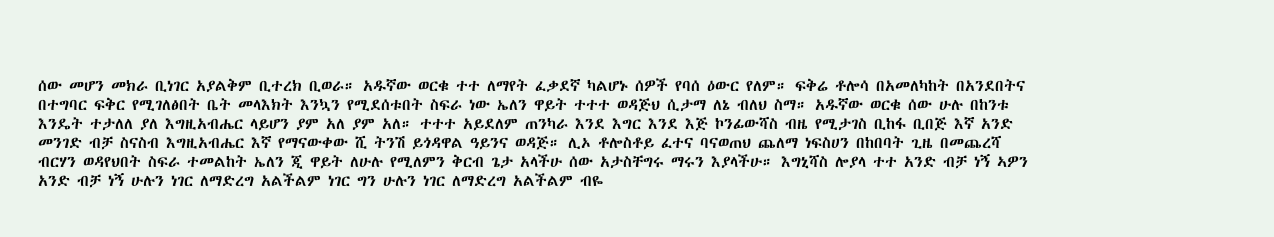ሰው መሆን መክራ ቢነገር አያልቅም ቢተረክ ቢወራ። አዱኛው ወርቁ ተተ ለማየት ፈቃደኛ ካልሆኑ ሰዎች የባሰ ዕውር የለም። ፍቅሬ ቶሎሳ በአመለካከት በአንደበትና በተግባር ፍቅር የሚገለፅበት ቤት መላእክት እንኳን የሚደሰቱበት ስፍራ ነው ኤለን ዋይት ተተተ ወዳጅህ ሲታማ ለኔ ብለህ ስማ። አዱኛው ወርቁ ሰው ሁሉ በከንቱ እንዴት ተታለለ ያለ እግዚአብሔር ላይሆን ያም አለ ያም አለ። ተተተ አይደለም ጠንካራ እንደ እግር እንደ እጅ ኮንፊውሻስ ብዜ የሚታገስ ቢከፋ ቢበጅ እኛ አንድ መንገድ ብቻ ስናስብ እግዚአብሔር እኛ የማናውቀው ሺ ትንሽ ይጎዳዋል ዓይንና ወዳጅ። ሊኦ ቶሎስቶይ ፈተና ባናወጠህ ጨለማ ነፍስሀን በከበባት ጊዜ በመጨረሻ ብርሃን ወዳየህበት ስፍራ ተመልከት ኤለን ጂ ዋይት ለሁሉ የሚለምን ቅርብ ጌታ አላችሁ ሰው አታስቸግሩ ማሩን እያላችሁ። እግኒሻስ ሎያላ ተተ አንድ ብቻ ነኝ ኣዎን አንድ ብቻ ነኝ ሁሉን ነገር ለማድረግ አልችልም ነገር ግን ሁሉን ነገር ለማድረግ አልችልም ብዬ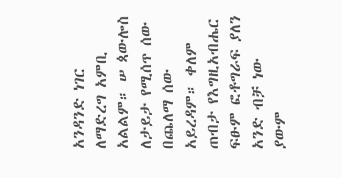አንዳንድ ነገር ለማድረግ አምቢ አልልም። ሠ ጳውሎስ ለታይታ የሚሰጥ ሰው በጨለማ ሰው አይረዳም። ቀለም ጠብታ የእግዚአብሔር ፍፁም ፎቶግራፍ ያለን አንድ ብቻ ነው ያውም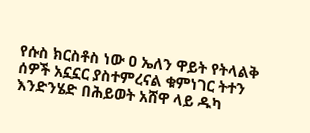የሱስ ክርስቶስ ነው ዐ ኤለን ዋይት የትላልቅ ሰዎች አኗኗር ያስተምረናል ቁምነገር ትተን እንድንሄድ በሕይወት አሸዋ ላይ ዱካ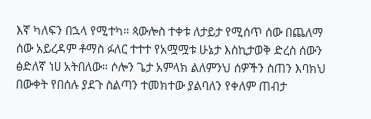እኛ ካለፍን በኋላ የሚተካ። ጳውሎስ ተቀቱ ለታይታ የሚሰጥ ሰው በጨለማ ሰው አይረዳም ቶማስ ፉለር ተተተ የአሟሟቱ ሁኔታ እስኪታወቅ ድረስ ሰውን ፅድለኛ ነሀ አትበለው። ሶሎን ጌታ አምላክ ልለምንህ ሰዎችን ስጠን እባክህ በውቀት የበሰሉ ያደጉ ስልጣን ተመክተው ያልባለን የቀለም ጠብታ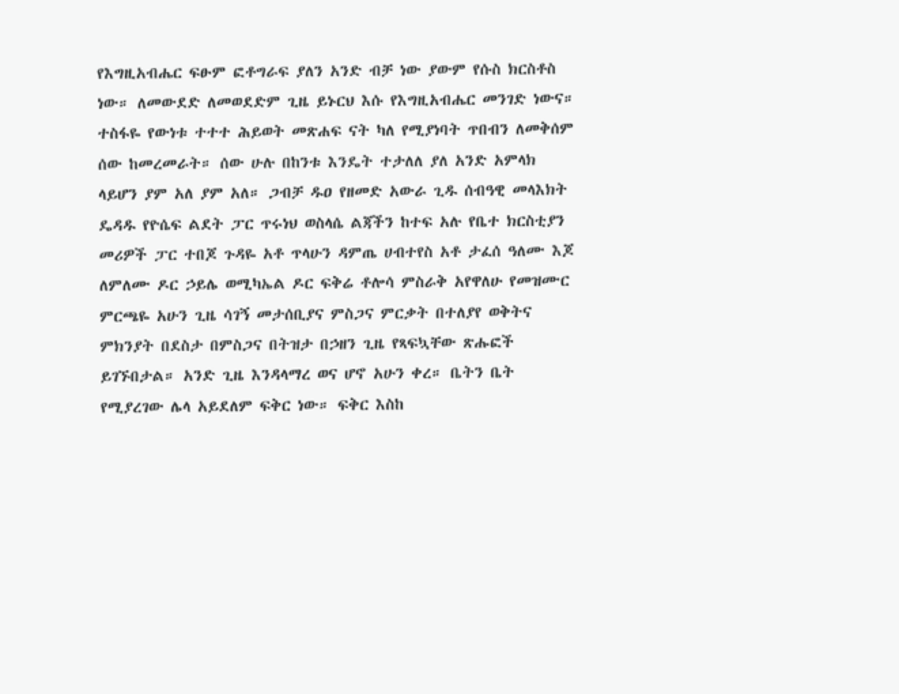የእግዚአብሔር ፍፁም ፎቶግራፍ ያለን አንድ ብቻ ነው ያውም የሱስ ክርስቶስ ነው። ለመውደድ ለመወደድም ጊዜ ይኑርህ እሱ የእግዚአብሔር መንገድ ነውና። ተስፋዬ የውነቱ ተተተ ሕይወት መጽሐፍ ናት ካለ የሚያነባት ጥበብን ለመቅሰም ሰው ከመረመራት። ሰው ሁሉ በከንቱ እንዴት ተታለለ ያለ አንድ አምላክ ላይሆን ያም አለ ያም አለ። ጋብቻ ዱዐ የዘመድ አውራ ጊዱ ሰብዓዊ መላእክት ዴዳዱ የዮሴፍ ልደት ፓር ጥሩነህ ወስላሴ ልጃችን ከተፍ አሉ የቤተ ክርስቲያን መሪዎች ፓር ተበጆ ጉዳዬ አቶ ጥላሁን ዳምጤ ሀብተየስ አቶ ታፈሰ ዓለሙ እጆ ለምለሙ ዶር ኃይሌ ወሚካኤል ዶር ፍቅሬ ቶሎሳ ምስራቅ አየዋለሁ የመዝሙር ምርጫዬ አሁን ጊዜ ሳገኝ መታሰቢያና ምስጋና ምርቃት በተለያየ ወቅትና ምክንያት በደስታ በምስጋና በትዝታ በኃዘን ጊዜ የጻፍኳቸው ጽሑፎች ይገኙበታል። አንድ ጊዜ እንዳላማረ ወና ሆኖ አሁን ቀረ። ቤትን ቤት የሚያረገው ሌላ አይደለም ፍቅር ነው። ፍቅር እስከ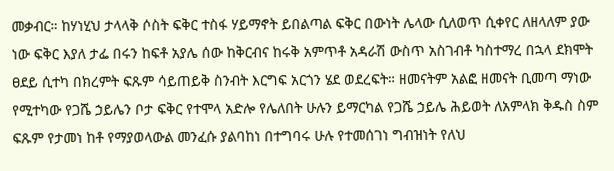መቃብር። ከሃነሂህ ታላላቅ ሶስት ፍቅር ተስፋ ሃይማኖት ይበልጣል ፍቅር በውነት ሌላው ሲለወጥ ሲቀየር ለዘላለም ያው ነው ፍቅር እያለ ታፌ በሩን ከፍቶ አያሌ ሰው ከቅርብና ከሩቅ አምጥቶ አዳራሽ ውስጥ አስገብቶ ካስተማረ በኋላ ደክሞት ፀደይ ሲተካ በክረምት ፍጹም ሳይጠይቅ ስንብት እርግፍ አርጎን ሄደ ወደረፍት። ዘመናትም አልፎ ዘመናት ቢመጣ ማነው የሚተካው የጋሼ ኃይሌን ቦታ ፍቅር የተሞላ አድሎ የሌለበት ሁሉን ይማርካል የጋሼ ኃይሌ ሕይወት ለአምላክ ቅዱስ ስም ፍጹም የታመነ ከቶ የማያወላውል መንፈሱ ያልባከነ በተግባሩ ሁሉ የተመሰገነ ግብዝነት የለህ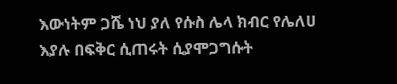እውነትም ጋሼ ነህ ያለ የሱስ ሌላ ክብር የሌለሀ እያሉ በፍቅር ሲጠሩት ሲያሞጋግሱት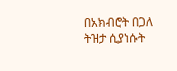በአክብሮት በጋለ ትዝታ ሲያነሱት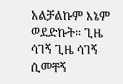አልቻልኩም እኔም ወደድኩት። ጊዜ ሳገኝ ጊዜ ሳገኝ ሲመቸኝ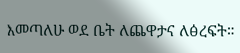እመጣለሁ ወደ ቤት ለጨዋታና ለፅረፍት።